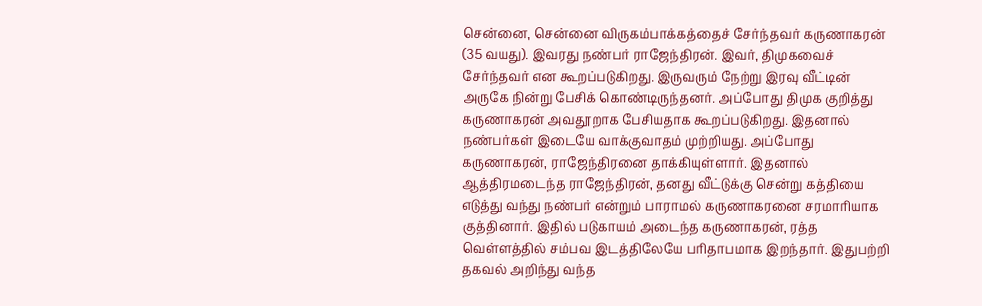சென்னை, சென்னை விருகம்பாக்கத்தைச் சேர்ந்தவர் கருணாகரன் (35 வயது). இவரது நண்பர் ராஜேந்திரன். இவர், திமுகவைச் சேர்ந்தவர் என கூறப்படுகிறது. இருவரும் நேற்று இரவு வீட்டின் அருகே நின்று பேசிக் கொண்டிருந்தனர். அப்போது திமுக குறித்து கருணாகரன் அவதூறாக பேசியதாக கூறப்படுகிறது. இதனால் நண்பர்கள் இடையே வாக்குவாதம் முற்றியது. அப்போது கருணாகரன், ராஜேந்திரனை தாக்கியுள்ளார். இதனால் ஆத்திரமடைந்த ராஜேந்திரன், தனது வீட்டுக்கு சென்று கத்தியை எடுத்து வந்து நண்பர் என்றும் பாராமல் கருணாகரனை சரமாரியாக குத்தினார். இதில் படுகாயம் அடைந்த கருணாகரன், ரத்த வெள்ளத்தில் சம்பவ இடத்திலேயே பரிதாபமாக இறந்தார். இதுபற்றி தகவல் அறிந்து வந்த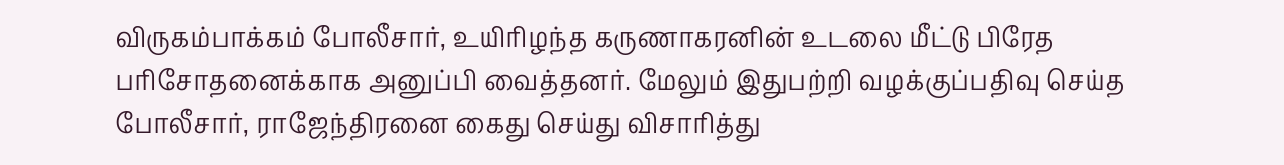விருகம்பாக்கம் போலீசார், உயிரிழந்த கருணாகரனின் உடலை மீட்டு பிரேத பரிசோதனைக்காக அனுப்பி வைத்தனர். மேலும் இதுபற்றி வழக்குப்பதிவு செய்த போலீசார், ராஜேந்திரனை கைது செய்து விசாரித்து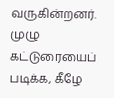வருகின்றனர். முழு கட்டுரையைப் படிக்க, கீழே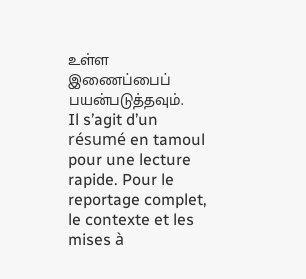உள்ள இணைப்பைப் பயன்படுத்தவும்.
Il s’agit d’un résumé en tamoul pour une lecture rapide. Pour le reportage complet, le contexte et les mises à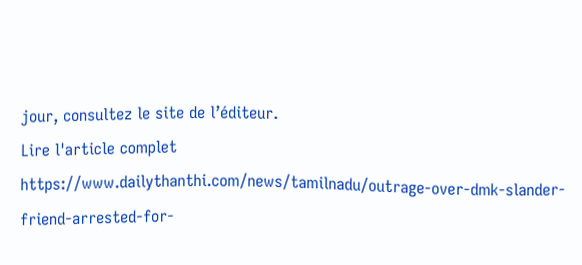jour, consultez le site de l’éditeur.
Lire l'article complet
https://www.dailythanthi.com/news/tamilnadu/outrage-over-dmk-slander-friend-arrested-for-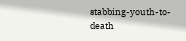stabbing-youth-to-death